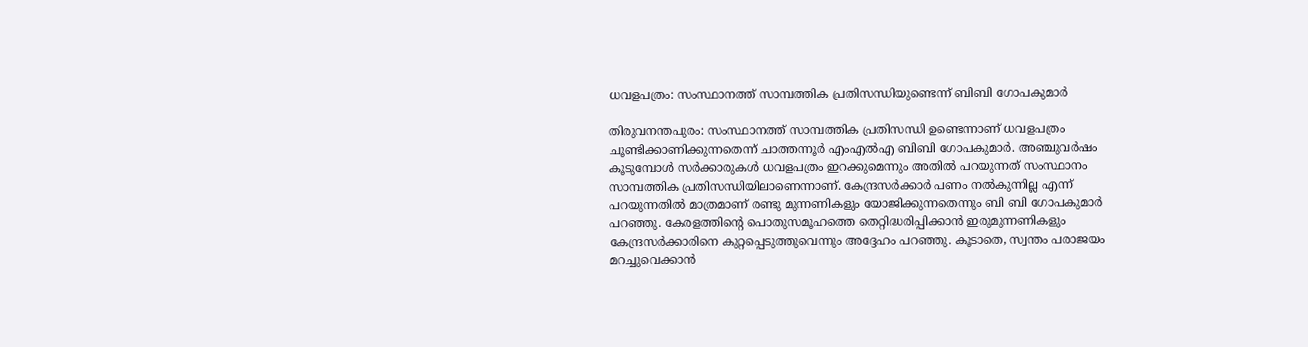ധവളപത്രം: സംസ്ഥാനത്ത് സാമ്പത്തിക പ്രതിസന്ധിയുണ്ടെന്ന് ബിബി ഗോപകുമാർ

തിരുവനന്തപുരം: സംസ്ഥാനത്ത് സാമ്പത്തിക പ്രതിസന്ധി ഉണ്ടെന്നാണ് ധവളപത്രം ചൂണ്ടിക്കാണിക്കുന്നതെന്ന് ചാത്തന്നൂർ എംഎൽഎ ബിബി ഗോപകുമാർ. അഞ്ചുവർഷം കൂടുമ്പോൾ സർക്കാരുകൾ ധവളപത്രം ഇറക്കുമെന്നും അതിൽ പറയുന്നത് സംസ്ഥാനം സാമ്പത്തിക പ്രതിസന്ധിയിലാണെന്നാണ്. കേന്ദ്രസർക്കാർ പണം നൽകുന്നില്ല എന്ന് പറയുന്നതിൽ മാത്രമാണ് രണ്ടു മുന്നണികളും യോജിക്കുന്നതെന്നും ബി ബി ഗോപകുമാർ പറഞ്ഞു. കേരളത്തിന്‍റെ പൊതുസമൂഹത്തെ തെറ്റിദ്ധരിപ്പിക്കാൻ ഇരുമുന്നണികളും കേന്ദ്രസർക്കാരിനെ കുറ്റപ്പെടുത്തുവെന്നും അദ്ദേഹം പറഞ്ഞു. കൂടാതെ, സ്വന്തം പരാജയം മറച്ചുവെക്കാൻ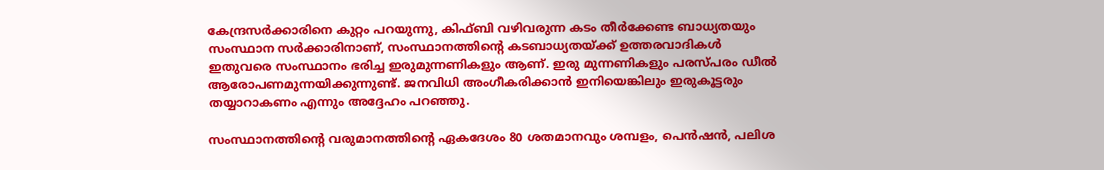കേന്ദ്രസർക്കാരിനെ കുറ്റം പറയുന്നു, കിഫ്‌ബി വഴിവരുന്ന കടം തീർക്കേണ്ട ബാധ്യതയും സംസ്ഥാന സർക്കാരിനാണ്, സംസ്ഥാനത്തിന്‍റെ കടബാധ്യതയ്ക്ക് ഉത്തരവാദികൾ ഇതുവരെ സംസ്ഥാനം ഭരിച്ച ഇരുമുന്നണികളും ആണ്. ഇരു മുന്നണികളും പരസ്പരം ഡീൽ ആരോപണമുന്നയിക്കുന്നുണ്ട്. ജനവിധി അംഗീകരിക്കാൻ ഇനിയെങ്കിലും ഇരുകൂട്ടരും തയ്യാറാകണം എന്നും അദ്ദേഹം പറഞ്ഞു.

സംസ്ഥാനത്തിന്‍റെ വരുമാനത്തിന്‍റെ ഏകദേശം 80 ശതമാനവും ശമ്പളം, പെൻഷൻ, പലിശ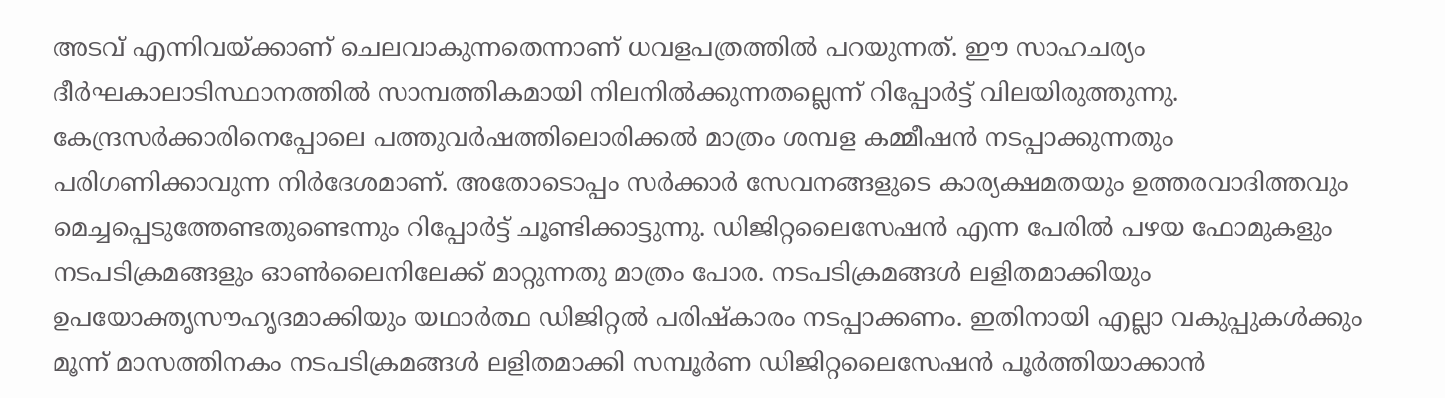അടവ് എന്നിവയ്ക്കാണ് ചെലവാകുന്നതെന്നാണ് ധവളപത്രത്തില്‍ പറയുന്നത്. ഈ സാഹചര്യം ദീർഘകാലാടിസ്ഥാനത്തിൽ സാമ്പത്തികമായി നിലനിൽക്കുന്നതല്ലെന്ന് റിപ്പോർട്ട് വിലയിരുത്തുന്നു.
കേന്ദ്രസർക്കാരിനെപ്പോലെ പത്തുവർഷത്തിലൊരിക്കൽ മാത്രം ശമ്പള കമ്മീഷൻ നടപ്പാക്കുന്നതും പരിഗണിക്കാവുന്ന നിർദേശമാണ്. അതോടൊപ്പം സർക്കാർ സേവനങ്ങളുടെ കാര്യക്ഷമതയും ഉത്തരവാദിത്തവും മെച്ചപ്പെടുത്തേണ്ടതുണ്ടെന്നും റിപ്പോർട്ട് ചൂണ്ടിക്കാട്ടുന്നു. ഡിജിറ്റലൈസേഷൻ എന്ന പേരിൽ പഴയ ഫോമുകളും നടപടിക്രമങ്ങളും ഓൺലൈനിലേക്ക് മാറ്റുന്നതു മാത്രം പോര. നടപടിക്രമങ്ങൾ ലളിതമാക്കിയും ഉപയോക്തൃസൗഹൃദമാക്കിയും യഥാർത്ഥ ഡിജിറ്റൽ പരിഷ്കാരം നടപ്പാക്കണം. ഇതിനായി എല്ലാ വകുപ്പുകൾക്കും മൂന്ന് മാസത്തിനകം നടപടിക്രമങ്ങൾ ലളിതമാക്കി സമ്പൂർണ ഡിജിറ്റലൈസേഷൻ പൂർത്തിയാക്കാൻ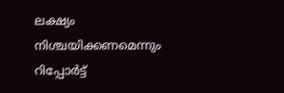ലക്ഷ്യം നിശ്ചയിക്കണമെന്നും റിപ്പോർട്ട്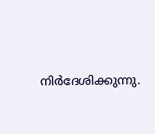നിർദേശിക്കുന്നു.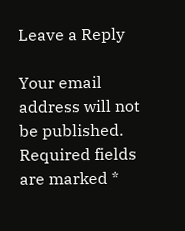Leave a Reply

Your email address will not be published. Required fields are marked *